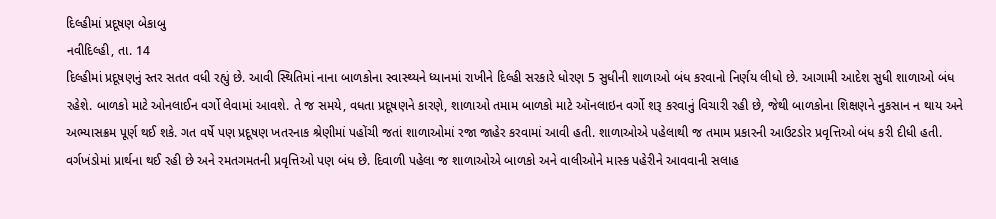દિલ્હીમાં પ્રદૂષણ બેકાબુ
નવીદિલ્હી, તા. 14
દિલ્હીમાં પ્રદૂષણનું સ્તર સતત વધી રહ્યું છે. આવી સ્થિતિમાં નાના બાળકોના સ્વાસ્થ્યને ધ્યાનમાં રાખીને દિલ્હી સરકારે ધોરણ 5 સુધીની શાળાઓ બંધ કરવાનો નિર્ણય લીધો છે. આગામી આદેશ સુધી શાળાઓ બંધ રહેશે. બાળકો માટે ઓનલાઈન વર્ગો લેવામાં આવશે. તે જ સમયે, વધતા પ્રદૂષણને કારણે, શાળાઓ તમામ બાળકો માટે ઑનલાઇન વર્ગો શરૂ કરવાનું વિચારી રહી છે, જેથી બાળકોના શિક્ષણને નુકસાન ન થાય અને અભ્યાસક્રમ પૂર્ણ થઈ શકે. ગત વર્ષે પણ પ્રદૂષણ ખતરનાક શ્રેણીમાં પહોંચી જતાં શાળાઓમાં રજા જાહેર કરવામાં આવી હતી. શાળાઓએ પહેલાથી જ તમામ પ્રકારની આઉટડોર પ્રવૃત્તિઓ બંધ કરી દીધી હતી. વર્ગખંડોમાં પ્રાર્થના થઈ રહી છે અને રમતગમતની પ્રવૃત્તિઓ પણ બંધ છે. દિવાળી પહેલા જ શાળાઓએ બાળકો અને વાલીઓને માસ્ક પહેરીને આવવાની સલાહ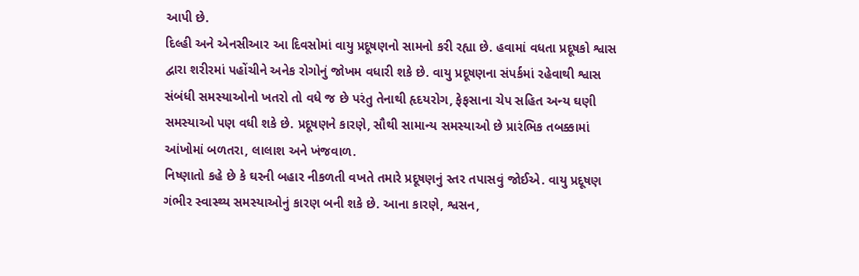આપી છે.
દિલ્હી અને એનસીઆર આ દિવસોમાં વાયુ પ્રદૂષણનો સામનો કરી રહ્યા છે. હવામાં વધતા પ્રદૂષકો શ્વાસ દ્વારા શરીરમાં પહોંચીને અનેક રોગોનું જોખમ વધારી શકે છે. વાયુ પ્રદૂષણના સંપર્કમાં રહેવાથી શ્વાસ સંબંધી સમસ્યાઓનો ખતરો તો વધે જ છે પરંતુ તેનાથી હૃદયરોગ, ફેફસાના ચેપ સહિત અન્ય ઘણી સમસ્યાઓ પણ વધી શકે છે. પ્રદૂષણને કારણે, સૌથી સામાન્ય સમસ્યાઓ છે પ્રારંભિક તબક્કામાં આંખોમાં બળતરા, લાલાશ અને ખંજવાળ.
નિષ્ણાતો કહે છે કે ઘરની બહાર નીકળતી વખતે તમારે પ્રદૂષણનું સ્તર તપાસવું જોઈએ. વાયુ પ્રદૂષણ ગંભીર સ્વાસ્થ્ય સમસ્યાઓનું કારણ બની શકે છે. આના કારણે, શ્વસન,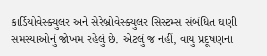કાર્ડિયોવેસ્ક્યુલર અને સેરેબ્રોવેસ્ક્યુલર સિસ્ટમ્સ સંબંધિત ઘણી સમસ્યાઓનું જોખમ રહેલું છે. એટલું જ નહીં, વાયુ પ્રદૂષણના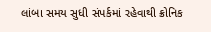લાંબા સમય સુધી સંપર્કમાં રહેવાથી ક્રોનિક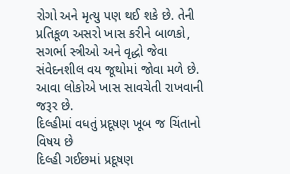રોગો અને મૃત્યુ પણ થઈ શકે છે. તેની પ્રતિકૂળ અસરો ખાસ કરીને બાળકો, સગર્ભા સ્ત્રીઓ અને વૃદ્ધો જેવા સંવેદનશીલ વય જૂથોમાં જોવા મળે છે. આવા લોકોએ ખાસ સાવચેતી રાખવાની જરૂર છે.
દિલ્હીમાં વધતું પ્રદૂષણ ખૂબ જ ચિંતાનો વિષય છે
દિલ્હી ગઈછમાં પ્રદૂષણ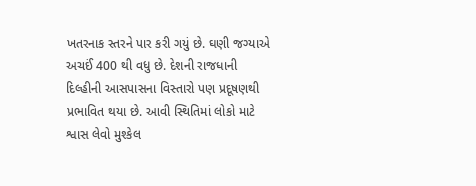ખતરનાક સ્તરને પાર કરી ગયું છે. ઘણી જગ્યાએ અચઈં 400 થી વધુ છે. દેશની રાજધાની દિલ્હીની આસપાસના વિસ્તારો પણ પ્રદૂષણથી પ્રભાવિત થયા છે. આવી સ્થિતિમાં લોકો માટે શ્વાસ લેવો મુશ્કેલ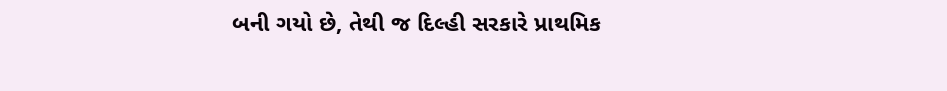બની ગયો છે, તેથી જ દિલ્હી સરકારે પ્રાથમિક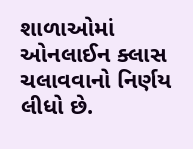શાળાઓમાં ઓનલાઈન ક્લાસ ચલાવવાનો નિર્ણય લીધો છે.